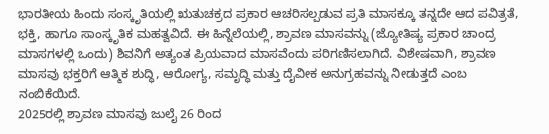ಭಾರತೀಯ ಹಿಂದು ಸಂಸ್ಕೃತಿಯಲ್ಲಿ ಋತುಚಕ್ರದ ಪ್ರಕಾರ ಆಚರಿಸಲ್ಪಡುವ ಪ್ರತಿ ಮಾಸಕ್ಕೂ ತನ್ನದೇ ಆದ ಪವಿತ್ರತೆ, ಭಕ್ತಿ, ಹಾಗೂ ಸಾಂಸ್ಕೃತಿಕ ಮಹತ್ವವಿದೆ. ಈ ಹಿನ್ನೆಲೆಯಲ್ಲಿ, ಶ್ರಾವಣ ಮಾಸವನ್ನು (ಜ್ಯೋತಿಷ್ಯ ಪ್ರಕಾರ ಚಾಂದ್ರ ಮಾಸಗಳಲ್ಲಿ ಒಂದು) ಶಿವನಿಗೆ ಅತ್ಯಂತ ಪ್ರಿಯವಾದ ಮಾಸವೆಂದು ಪರಿಗಣಿಸಲಾಗಿದೆ. ವಿಶೇಷವಾಗಿ, ಶ್ರಾವಣ ಮಾಸವು ಭಕ್ತರಿಗೆ ಆತ್ಮಿಕ ಶುದ್ಧಿ, ಆರೋಗ್ಯ, ಸಮೃದ್ಧಿ ಮತ್ತು ದೈವೀಕ ಅನುಗ್ರಹವನ್ನು ನೀಡುತ್ತದೆ ಎಂಬ ನಂಬಿಕೆಯಿದೆ.
2025ರಲ್ಲಿ ಶ್ರಾವಣ ಮಾಸವು ಜುಲೈ 26 ರಿಂದ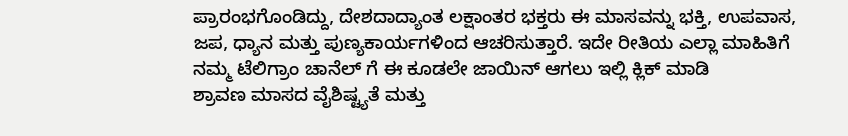ಪ್ರಾರಂಭಗೊಂಡಿದ್ದು, ದೇಶದಾದ್ಯಾಂತ ಲಕ್ಷಾಂತರ ಭಕ್ತರು ಈ ಮಾಸವನ್ನು ಭಕ್ತಿ, ಉಪವಾಸ, ಜಪ, ಧ್ಯಾನ ಮತ್ತು ಪುಣ್ಯಕಾರ್ಯಗಳಿಂದ ಆಚರಿಸುತ್ತಾರೆ. ಇದೇ ರೀತಿಯ ಎಲ್ಲಾ ಮಾಹಿತಿಗೆ ನಮ್ಮ ಟೆಲಿಗ್ರಾಂ ಚಾನೆಲ್ ಗೆ ಈ ಕೂಡಲೇ ಜಾಯಿನ್ ಆಗಲು ಇಲ್ಲಿ ಕ್ಲಿಕ್ ಮಾಡಿ
ಶ್ರಾವಣ ಮಾಸದ ವೈಶಿಷ್ಟ್ಯತೆ ಮತ್ತು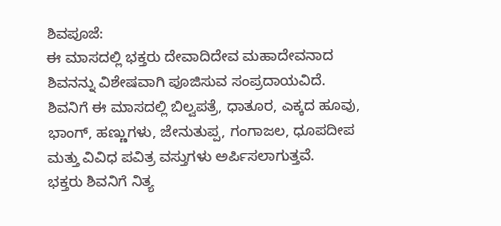ಶಿವಪೂಜೆ:
ಈ ಮಾಸದಲ್ಲಿ ಭಕ್ತರು ದೇವಾದಿದೇವ ಮಹಾದೇವನಾದ ಶಿವನನ್ನು ವಿಶೇಷವಾಗಿ ಪೂಜಿಸುವ ಸಂಪ್ರದಾಯವಿದೆ. ಶಿವನಿಗೆ ಈ ಮಾಸದಲ್ಲಿ ಬಿಲ್ವಪತ್ರೆ, ಧಾತೂರ, ಎಕ್ಕದ ಹೂವು, ಭಾಂಗ್, ಹಣ್ಣುಗಳು, ಜೇನುತುಪ್ಪ, ಗಂಗಾಜಲ, ಧೂಪದೀಪ ಮತ್ತು ವಿವಿಧ ಪವಿತ್ರ ವಸ್ತುಗಳು ಅರ್ಪಿಸಲಾಗುತ್ತವೆ.
ಭಕ್ತರು ಶಿವನಿಗೆ ನಿತ್ಯ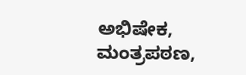ಅಭಿಷೇಕ, ಮಂತ್ರಪಠಣ,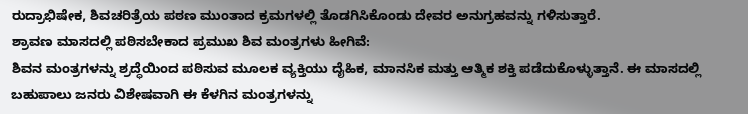ರುದ್ರಾಭಿಷೇಕ, ಶಿವಚರಿತ್ರೆಯ ಪಠಣ ಮುಂತಾದ ಕ್ರಮಗಳಲ್ಲಿ ತೊಡಗಿಸಿಕೊಂಡು ದೇವರ ಅನುಗ್ರಹವನ್ನು ಗಳಿಸುತ್ತಾರೆ.
ಶ್ರಾವಣ ಮಾಸದಲ್ಲಿ ಪಠಿಸಬೇಕಾದ ಪ್ರಮುಖ ಶಿವ ಮಂತ್ರಗಳು ಹೀಗಿವೆ:
ಶಿವನ ಮಂತ್ರಗಳನ್ನು ಶ್ರದ್ಧೆಯಿಂದ ಪಠಿಸುವ ಮೂಲಕ ವ್ಯಕ್ತಿಯು ದೈಹಿಕ, ಮಾನಸಿಕ ಮತ್ತು ಆತ್ಮಿಕ ಶಕ್ತಿ ಪಡೆದುಕೊಳ್ಳುತ್ತಾನೆ. ಈ ಮಾಸದಲ್ಲಿ ಬಹುಪಾಲು ಜನರು ವಿಶೇಷವಾಗಿ ಈ ಕೆಳಗಿನ ಮಂತ್ರಗಳನ್ನು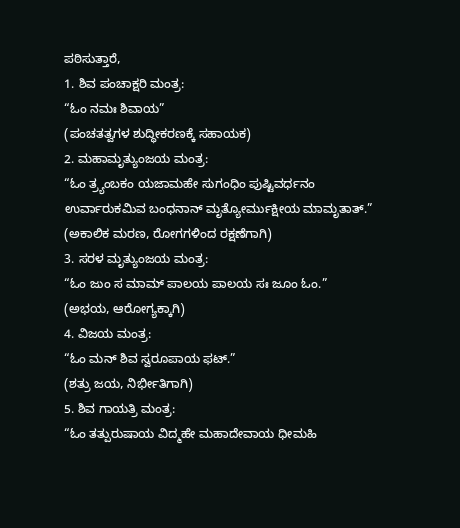ಪಠಿಸುತ್ತಾರೆ,
1. ಶಿವ ಪಂಚಾಕ್ಷರಿ ಮಂತ್ರ:
“ಓಂ ನಮಃ ಶಿವಾಯ”
(ಪಂಚತತ್ವಗಳ ಶುದ್ಧೀಕರಣಕ್ಕೆ ಸಹಾಯಕ)
2. ಮಹಾಮೃತ್ಯುಂಜಯ ಮಂತ್ರ:
“ಓಂ ತ್ರ್ಯಂಬಕಂ ಯಜಾಮಹೇ ಸುಗಂಧಿಂ ಪುಷ್ಟಿವರ್ಧನಂ
ಉರ್ವಾರುಕಮಿವ ಬಂಧನಾನ್ ಮೃತ್ಯೋರ್ಮುಕ್ಷೀಯ ಮಾಮೃತಾತ್.”
(ಅಕಾಲಿಕ ಮರಣ, ರೋಗಗಳಿಂದ ರಕ್ಷಣೆಗಾಗಿ)
3. ಸರಳ ಮೃತ್ಯುಂಜಯ ಮಂತ್ರ:
“ಓಂ ಜುಂ ಸ ಮಾಮ್ ಪಾಲಯ ಪಾಲಯ ಸಃ ಜೂಂ ಓಂ.”
(ಅಭಯ, ಆರೋಗ್ಯಕ್ಕಾಗಿ)
4. ವಿಜಯ ಮಂತ್ರ:
“ಓಂ ಮನ್ ಶಿವ ಸ್ವರೂಪಾಯ ಫಟ್.”
(ಶತ್ರು ಜಯ, ನಿರ್ಭೀತಿಗಾಗಿ)
5. ಶಿವ ಗಾಯತ್ರಿ ಮಂತ್ರ:
“ಓಂ ತತ್ಪುರುಷಾಯ ವಿದ್ಮಹೇ ಮಹಾದೇವಾಯ ಧೀಮಹಿ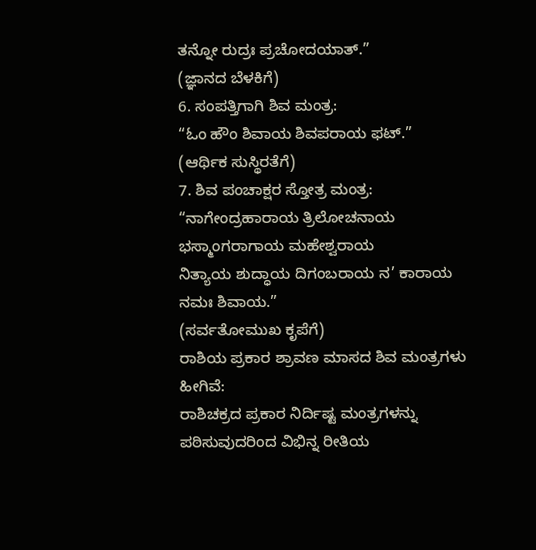ತನ್ನೋ ರುದ್ರಃ ಪ್ರಚೋದಯಾತ್.”
(ಜ್ಞಾನದ ಬೆಳಕಿಗೆ)
6. ಸಂಪತ್ತಿಗಾಗಿ ಶಿವ ಮಂತ್ರ:
“ಓಂ ಹೌಂ ಶಿವಾಯ ಶಿವಪರಾಯ ಫಟ್.”
(ಆರ್ಥಿಕ ಸುಸ್ಥಿರತೆಗೆ)
7. ಶಿವ ಪಂಚಾಕ್ಷರ ಸ್ತೋತ್ರ ಮಂತ್ರ:
“ನಾಗೇಂದ್ರಹಾರಾಯ ತ್ರಿಲೋಚನಾಯ ಭಸ್ಮಾಂಗರಾಗಾಯ ಮಹೇಶ್ವರಾಯ
ನಿತ್ಯಾಯ ಶುದ್ಧಾಯ ದಿಗಂಬರಾಯ ನ’ ಕಾರಾಯ ನಮಃ ಶಿವಾಯ.”
(ಸರ್ವತೋಮುಖ ಕೃಪೆಗೆ)
ರಾಶಿಯ ಪ್ರಕಾರ ಶ್ರಾವಣ ಮಾಸದ ಶಿವ ಮಂತ್ರಗಳು ಹೀಗಿವೆ:
ರಾಶಿಚಕ್ರದ ಪ್ರಕಾರ ನಿರ್ದಿಷ್ಟ ಮಂತ್ರಗಳನ್ನು ಪಠಿಸುವುದರಿಂದ ವಿಭಿನ್ನ ರೀತಿಯ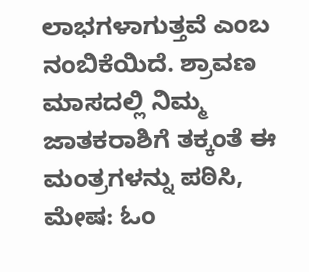ಲಾಭಗಳಾಗುತ್ತವೆ ಎಂಬ ನಂಬಿಕೆಯಿದೆ. ಶ್ರಾವಣ ಮಾಸದಲ್ಲಿ ನಿಮ್ಮ ಜಾತಕರಾಶಿಗೆ ತಕ್ಕಂತೆ ಈ ಮಂತ್ರಗಳನ್ನು ಪಠಿಸಿ,
ಮೇಷ: ಓಂ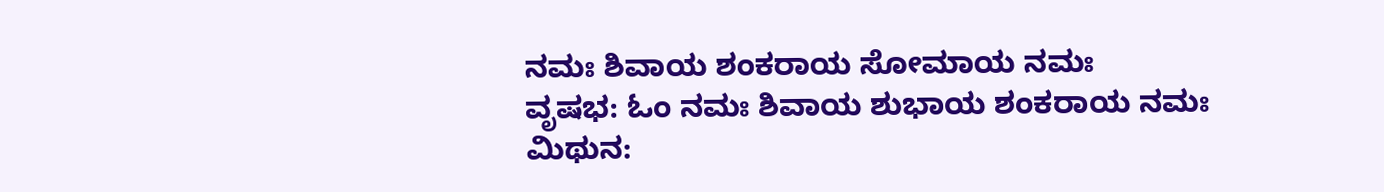ನಮಃ ಶಿವಾಯ ಶಂಕರಾಯ ಸೋಮಾಯ ನಮಃ
ವೃಷಭ: ಓಂ ನಮಃ ಶಿವಾಯ ಶುಭಾಯ ಶಂಕರಾಯ ನಮಃ
ಮಿಥುನ: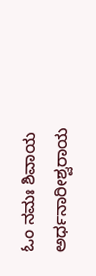ಓಂ ನಮಃ ಶಿವಾಯ ಅರ್ಧನಾರೀಶ್ವರಾಯ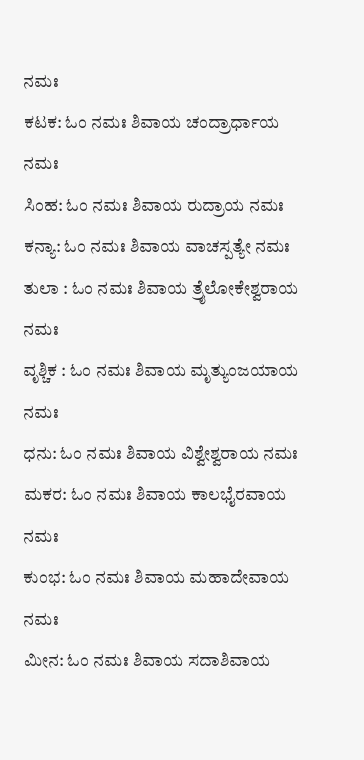ನಮಃ
ಕಟಕ: ಓಂ ನಮಃ ಶಿವಾಯ ಚಂದ್ರಾರ್ಧಾಯ ನಮಃ
ಸಿಂಹ: ಓಂ ನಮಃ ಶಿವಾಯ ರುದ್ರಾಯ ನಮಃ
ಕನ್ಯಾ: ಓಂ ನಮಃ ಶಿವಾಯ ವಾಚಸ್ಪತ್ಯೇ ನಮಃ
ತುಲಾ : ಓಂ ನಮಃ ಶಿವಾಯ ತ್ರೈಲೋಕೇಶ್ವರಾಯ ನಮಃ
ವೃಶ್ಚಿಕ : ಓಂ ನಮಃ ಶಿವಾಯ ಮೃತ್ಯುಂಜಯಾಯ ನಮಃ
ಧನು: ಓಂ ನಮಃ ಶಿವಾಯ ವಿಶ್ವೇಶ್ವರಾಯ ನಮಃ
ಮಕರ: ಓಂ ನಮಃ ಶಿವಾಯ ಕಾಲಭೈರವಾಯ ನಮಃ
ಕುಂಭ: ಓಂ ನಮಃ ಶಿವಾಯ ಮಹಾದೇವಾಯ ನಮಃ
ಮೀನ: ಓಂ ನಮಃ ಶಿವಾಯ ಸದಾಶಿವಾಯ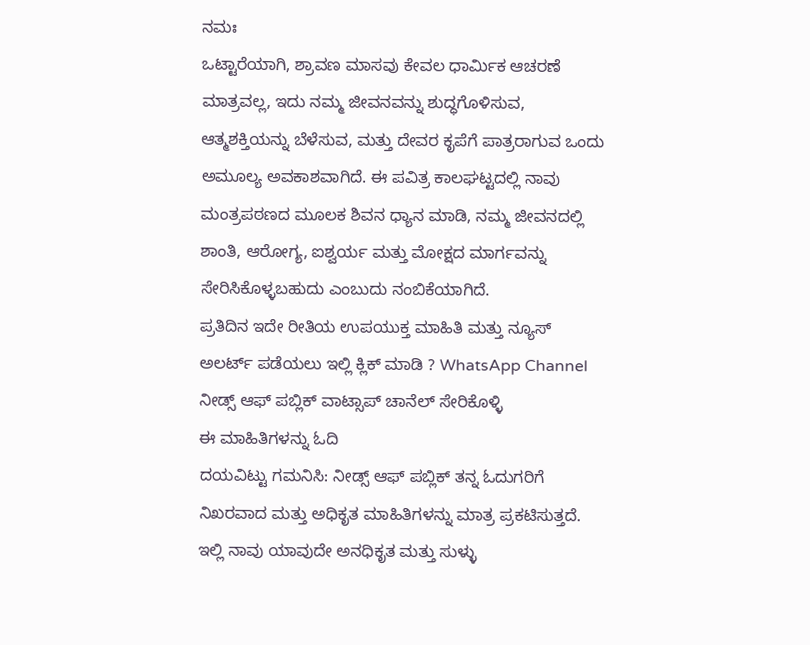ನಮಃ
ಒಟ್ಟಾರೆಯಾಗಿ, ಶ್ರಾವಣ ಮಾಸವು ಕೇವಲ ಧಾರ್ಮಿಕ ಆಚರಣೆ ಮಾತ್ರವಲ್ಲ, ಇದು ನಮ್ಮ ಜೀವನವನ್ನು ಶುದ್ಧಗೊಳಿಸುವ, ಆತ್ಮಶಕ್ತಿಯನ್ನು ಬೆಳೆಸುವ, ಮತ್ತು ದೇವರ ಕೃಪೆಗೆ ಪಾತ್ರರಾಗುವ ಒಂದು ಅಮೂಲ್ಯ ಅವಕಾಶವಾಗಿದೆ. ಈ ಪವಿತ್ರ ಕಾಲಘಟ್ಟದಲ್ಲಿ ನಾವು ಮಂತ್ರಪಠಣದ ಮೂಲಕ ಶಿವನ ಧ್ಯಾನ ಮಾಡಿ, ನಮ್ಮ ಜೀವನದಲ್ಲಿ ಶಾಂತಿ, ಆರೋಗ್ಯ, ಐಶ್ವರ್ಯ ಮತ್ತು ಮೋಕ್ಷದ ಮಾರ್ಗವನ್ನು ಸೇರಿಸಿಕೊಳ್ಳಬಹುದು ಎಂಬುದು ನಂಬಿಕೆಯಾಗಿದೆ.
ಪ್ರತಿದಿನ ಇದೇ ರೀತಿಯ ಉಪಯುಕ್ತ ಮಾಹಿತಿ ಮತ್ತು ನ್ಯೂಸ್ ಅಲರ್ಟ್ ಪಡೆಯಲು ಇಲ್ಲಿ ಕ್ಲಿಕ್ ಮಾಡಿ ? WhatsApp Channel ನೀಡ್ಸ್ ಆಫ್ ಪಬ್ಲಿಕ್ ವಾಟ್ಸಾಪ್ ಚಾನೆಲ್ ಸೇರಿಕೊಳ್ಳಿ
ಈ ಮಾಹಿತಿಗಳನ್ನು ಓದಿ
ದಯವಿಟ್ಟು ಗಮನಿಸಿ: ನೀಡ್ಸ್ ಆಫ್ ಪಬ್ಲಿಕ್ ತನ್ನ ಓದುಗರಿಗೆ ನಿಖರವಾದ ಮತ್ತು ಅಧಿಕೃತ ಮಾಹಿತಿಗಳನ್ನು ಮಾತ್ರ ಪ್ರಕಟಿಸುತ್ತದೆ. ಇಲ್ಲಿ ನಾವು ಯಾವುದೇ ಅನಧಿಕೃತ ಮತ್ತು ಸುಳ್ಳು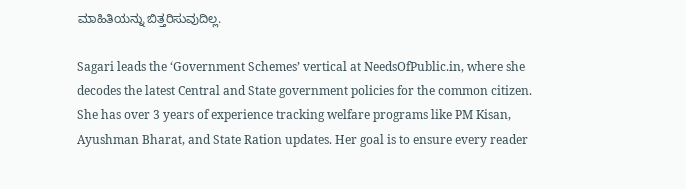ಮಾಹಿತಿಯನ್ನು ಬಿತ್ತರಿಸುವುದಿಲ್ಲ.

Sagari leads the ‘Government Schemes’ vertical at NeedsOfPublic.in, where she decodes the latest Central and State government policies for the common citizen. She has over 3 years of experience tracking welfare programs like PM Kisan, Ayushman Bharat, and State Ration updates. Her goal is to ensure every reader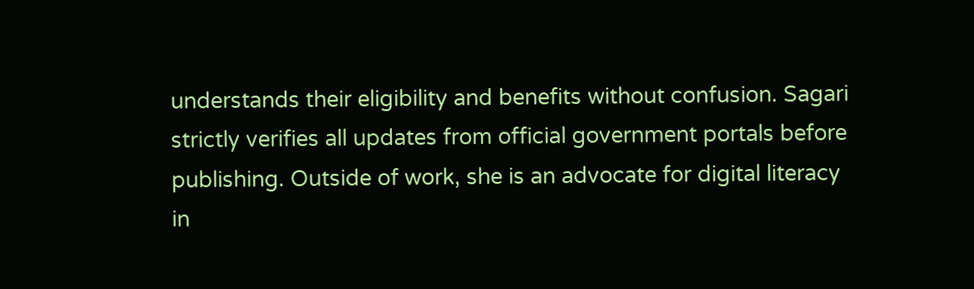understands their eligibility and benefits without confusion. Sagari strictly verifies all updates from official government portals before publishing. Outside of work, she is an advocate for digital literacy in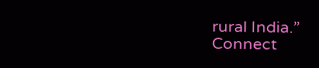rural India.”
Connect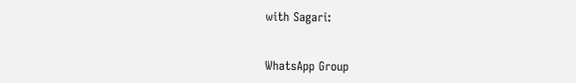with Sagari:


WhatsApp Group